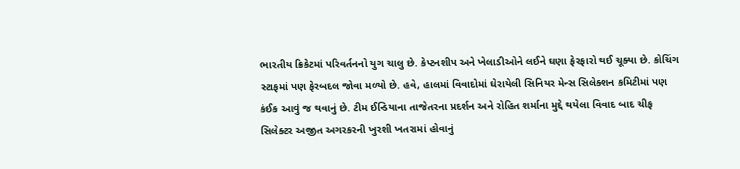ભારતીય ક્રિકેટમાં પરિવર્તનનો યુગ ચાલુ છે. કેપ્ટનશીપ અને ખેલાડીઓને લઈને ઘણા ફેરફારો થઈ ચૂક્યા છે. કોચિંગ સ્ટાફમાં પણ ફેરબદલ જોવા મળ્યો છે. હવે, હાલમાં વિવાદોમાં ઘેરાયેલી સિનિયર મેન્સ સિલેક્શન કમિટીમાં પણ કંઈક આવું જ થવાનું છે. ટીમ ઈન્ડિયાના તાજેતરના પ્રદર્શન અને રોહિત શર્માના મુદ્દે થયેલા વિવાદ બાદ ચીફ સિલેક્ટર અજીત અગરકરની ખુરશી ખતરામાં હોવાનું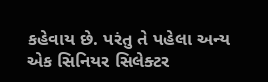કહેવાય છે. પરંતુ તે પહેલા અન્ય એક સિનિયર સિલેક્ટર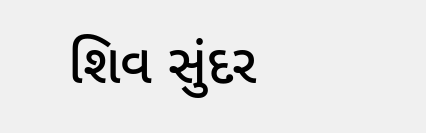શિવ સુંદર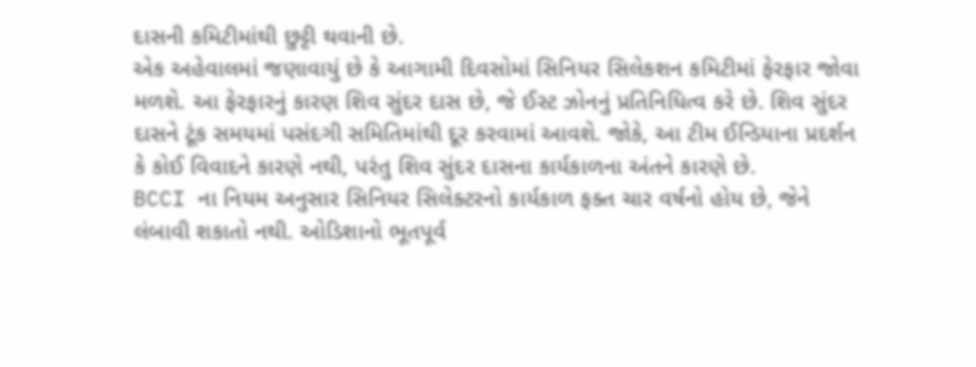દાસની કમિટીમાંથી છુટ્ટી થવાની છે.
એક અહેવાલમાં જણાવાયું છે કે આગામી દિવસોમાં સિનિયર સિલેકશન કમિટીમાં ફેરફાર જોવા મળશે. આ ફેરફારનું કારણ શિવ સુંદર દાસ છે, જે ઈસ્ટ ઝોનનું પ્રતિનિધિત્વ કરે છે. શિવ સુંદર દાસને ટૂંક સમયમાં પસંદગી સમિતિમાંથી દૂર કરવામાં આવશે. જોકે, આ ટીમ ઈન્ડિયાના પ્રદર્શન કે કોઈ વિવાદને કારણે નથી, પરંતુ શિવ સુંદર દાસના કાર્યકાળના અંતને કારણે છે.
BCCI ના નિયમ અનુસાર સિનિયર સિલેક્ટરનો કાર્યકાળ ફક્ત ચાર વર્ષનો હોય છે, જેને લંબાવી શકાતો નથી. ઓડિશાનો ભૂતપૂર્વ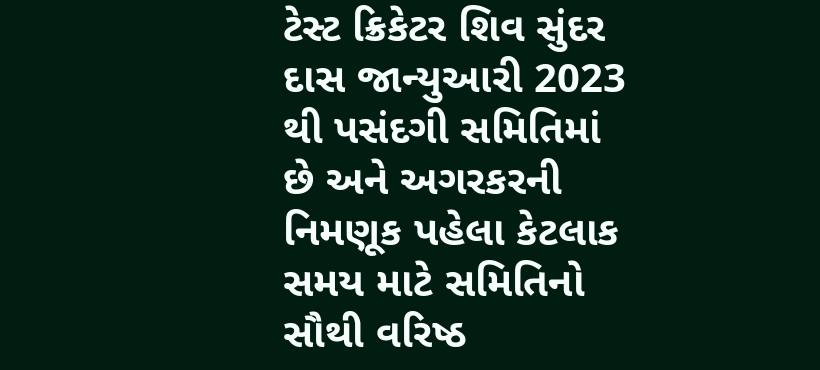ટેસ્ટ ક્રિકેટર શિવ સુંદર દાસ જાન્યુઆરી 2023 થી પસંદગી સમિતિમાં છે અને અગરકરની નિમણૂક પહેલા કેટલાક સમય માટે સમિતિનો સૌથી વરિષ્ઠ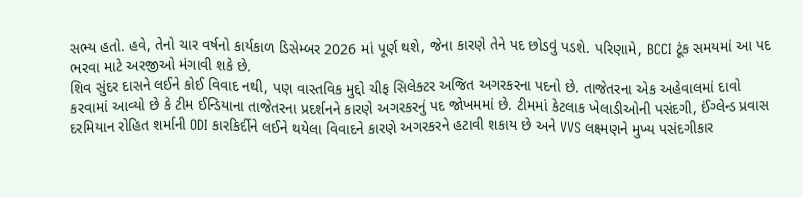સભ્ય હતો. હવે, તેનો ચાર વર્ષનો કાર્યકાળ ડિસેમ્બર 2026 માં પૂર્ણ થશે, જેના કારણે તેને પદ છોડવું પડશે. પરિણામે, BCCI ટૂંક સમયમાં આ પદ ભરવા માટે અરજીઓ મંગાવી શકે છે.
શિવ સુંદર દાસને લઈને કોઈ વિવાદ નથી, પણ વાસ્તવિક મુદ્દો ચીફ સિલેક્ટર અજિત અગરકરના પદનો છે. તાજેતરના એક અહેવાલમાં દાવો કરવામાં આવ્યો છે કે ટીમ ઈન્ડિયાના તાજેતરના પ્રદર્શનને કારણે અગરકરનું પદ જોખમમાં છે. ટીમમાં કેટલાક ખેલાડીઓની પસંદગી, ઈંગ્લેન્ડ પ્રવાસ દરમિયાન રોહિત શર્માની ODI કારકિર્દીને લઈને થયેલા વિવાદને કારણે અગરકરને હટાવી શકાય છે અને VVS લક્ષ્મણને મુખ્ય પસંદગીકાર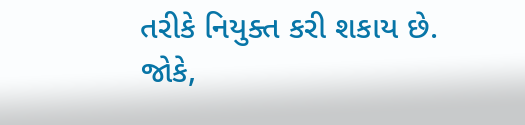તરીકે નિયુક્ત કરી શકાય છે. જોકે,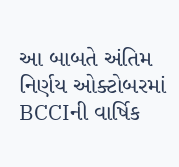આ બાબતે અંતિમ નિર્ણય ઓક્ટોબરમાં BCCIની વાર્ષિક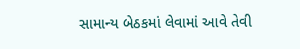સામાન્ય બેઠકમાં લેવામાં આવે તેવી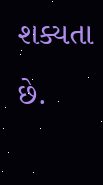શક્યતા છે.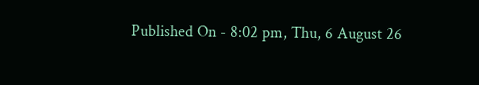Published On - 8:02 pm, Thu, 6 August 26